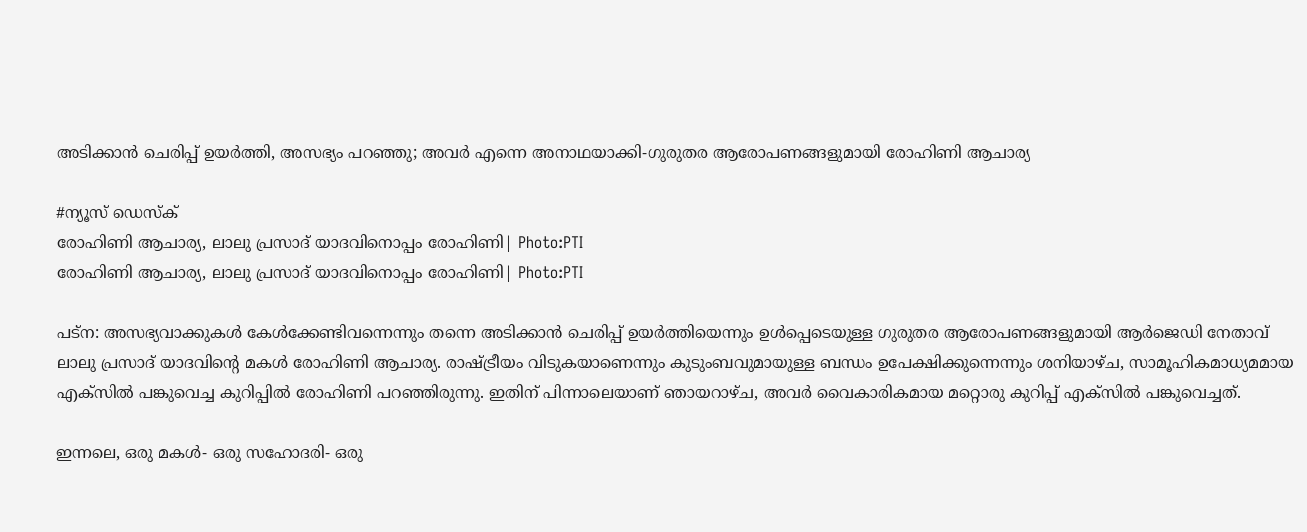അടിക്കാന്‍ ചെരിപ്പ് ഉയര്‍ത്തി, അസഭ്യം പറഞ്ഞു; അവര്‍ എന്നെ അനാഥയാക്കി-ഗുരുതര ആരോപണങ്ങളുമായി രോഹിണി ആചാര്യ

#ന്യൂസ് ഡെസ്ക്
രോഹിണി ആചാര്യ, ലാലു പ്രസാദ് യാദവിനൊപ്പം രോഹിണി| Photo:PTI
രോഹിണി ആചാര്യ, ലാലു പ്രസാദ് യാദവിനൊപ്പം രോഹിണി| Photo:PTI

പട്‌ന: അസഭ്യവാക്കുകള്‍ കേള്‍ക്കേണ്ടിവന്നെന്നും തന്നെ അടിക്കാന്‍ ചെരിപ്പ് ഉയര്‍ത്തിയെന്നും ഉള്‍പ്പെടെയുള്ള ഗുരുതര ആരോപണങ്ങളുമായി ആര്‍ജെഡി നേതാവ് ലാലു പ്രസാദ് യാദവിന്റെ മകള്‍ രോഹിണി ആചാര്യ. രാഷ്ട്രീയം വിടുകയാണെന്നും കുടുംബവുമായുള്ള ബന്ധം ഉപേക്ഷിക്കുന്നെന്നും ശനിയാഴ്ച, സാമൂഹികമാധ്യമമായ എക്‌സില്‍ പങ്കുവെച്ച കുറിപ്പില്‍ രോഹിണി പറഞ്ഞിരുന്നു. ഇതിന് പിന്നാലെയാണ് ഞായറാഴ്ച, അവര്‍ വൈകാരികമായ മറ്റൊരു കുറിപ്പ് എക്‌സില്‍ പങ്കുവെച്ചത്.

ഇന്നലെ, ഒരു മകള്‍- ഒരു സഹോദരി- ഒരു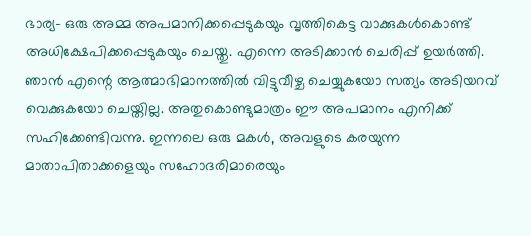ഭാര്യ- ഒരു അമ്മ അപമാനിക്കപ്പെടുകയും വൃത്തികെട്ട വാക്കുകള്‍കൊണ്ട് അധിക്ഷേപിക്കപ്പെടുകയും ചെയ്തു. എന്നെ അടിക്കാന്‍ ചെരിപ്പ് ഉയര്‍ത്തി. ഞാന്‍ എന്റെ ആത്മാഭിമാനത്തില്‍ വിട്ടുവീഴ്ച ചെയ്യുകയോ സത്യം അടിയറവ് വെക്കുകയോ ചെയ്തില്ല. അതുകൊണ്ടുമാത്രം ഈ അപമാനം എനിക്ക് സഹിക്കേണ്ടിവന്നു. ഇന്നലെ ഒരു മകള്‍, അവളുടെ കരയുന്ന മാതാപിതാക്കളെയും സഹോദരിമാരെയും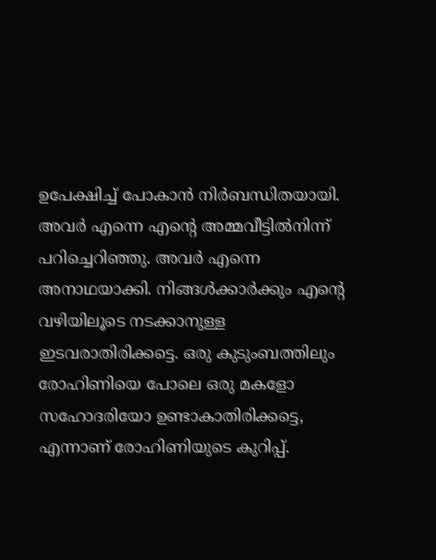ഉപേക്ഷിച്ച് പോകാന്‍ നിര്‍ബന്ധിതയായി. അവര്‍ എന്നെ എന്റെ അമ്മവീട്ടില്‍നിന്ന് പറിച്ചെറിഞ്ഞു. അവര്‍ എന്നെ അനാഥയാക്കി. നിങ്ങള്‍ക്കാര്‍ക്കും എന്റെ വഴിയിലൂടെ നടക്കാനുള്ള ഇടവരാതിരിക്കട്ടെ. ഒരു കുടുംബത്തിലും രോഹിണിയെ പോലെ ഒരു മകളോ സഹോദരിയോ ഉണ്ടാകാതിരിക്കട്ടെ, എന്നാണ് രോഹിണിയുടെ കുറിപ്പ്.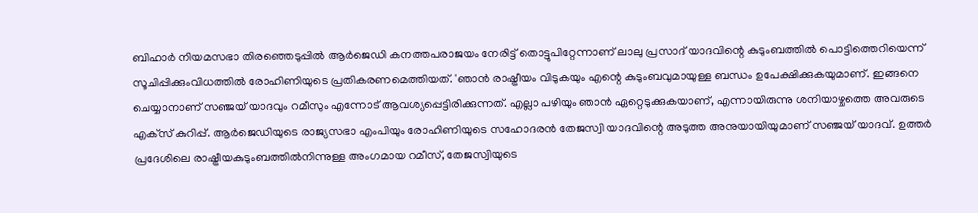ബിഹാര്‍ നിയമസഭാ തിരഞ്ഞെടുപ്പില്‍ ആര്‍ജെഡി കനത്തപരാജയം നേരിട്ട് തൊട്ടുപിറ്റേന്നാണ് ലാലു പ്രസാദ് യാദവിന്റെ കുടുംബത്തില്‍ പൊട്ടിത്തെറിയെന്ന് സൂചിപ്പിക്കുംവിധത്തില്‍ രോഹിണിയുടെ പ്രതികരണമെത്തിയത്. 'ഞാന്‍ രാഷ്ട്രീയം വിടുകയും എന്റെ കുടുംബവുമായുള്ള ബന്ധം ഉപേക്ഷിക്കുകയുമാണ്. ഇങ്ങനെ ചെയ്യാനാണ് സഞ്ജയ് യാദവും റമീസും എന്നോട് ആവശ്യപ്പെട്ടിരിക്കുന്നത്. എല്ലാ പഴിയും ഞാന്‍ ഏറ്റെടുക്കുകയാണ്, എന്നായിരുന്നു ശനിയാഴ്ചത്തെ അവരുടെ എക്‌സ് കുറിപ്പ്. ആര്‍ജെഡിയുടെ രാജ്യസഭാ എംപിയും രോഹിണിയുടെ സഹോദരന്‍ തേജസ്വി യാദവിന്റെ അടുത്ത അനുയായിയുമാണ് സഞ്ജയ് യാദവ്. ഉത്തര്‍ പ്രദേശിലെ രാഷ്ട്രീയകുടുംബത്തില്‍നിന്നുള്ള അംഗമായ റമീസ്, തേജസ്വിയുടെ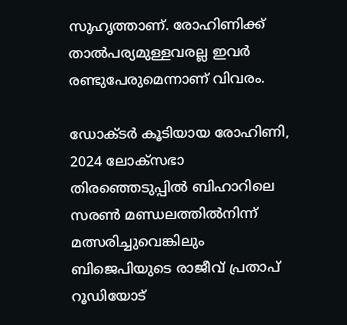സുഹൃത്താണ്. രോഹിണിക്ക് താല്‍പര്യമുള്ളവരല്ല ഇവര്‍ രണ്ടുപേരുമെന്നാണ് വിവരം.

ഡോക്ടര്‍ കൂടിയായ രോഹിണി, 2024 ലോക്സഭാ തിരഞ്ഞെടുപ്പില്‍ ബിഹാറിലെ സരണ്‍ മണ്ഡലത്തില്‍നിന്ന് മത്സരിച്ചുവെങ്കിലും ബിജെപിയുടെ രാജീവ് പ്രതാപ് റൂഡിയോട്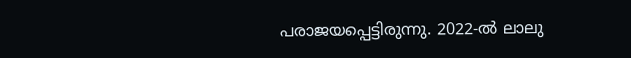പരാജയപ്പെട്ടിരുന്നു. 2022-ല്‍ ലാലു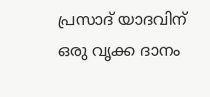പ്രസാദ് യാദവിന് ഒരു വൃക്ക ദാനം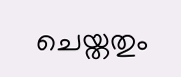ചെയ്തതും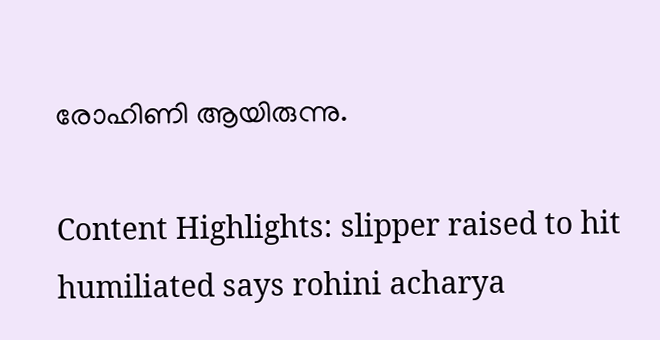രോഹിണി ആയിരുന്നു.

Content Highlights: slipper raised to hit humiliated says rohini acharya